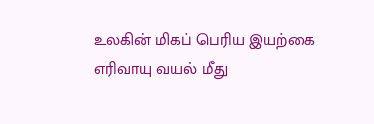உலகின் மிகப் பெரிய இயற்கை எரிவாயு வயல் மீது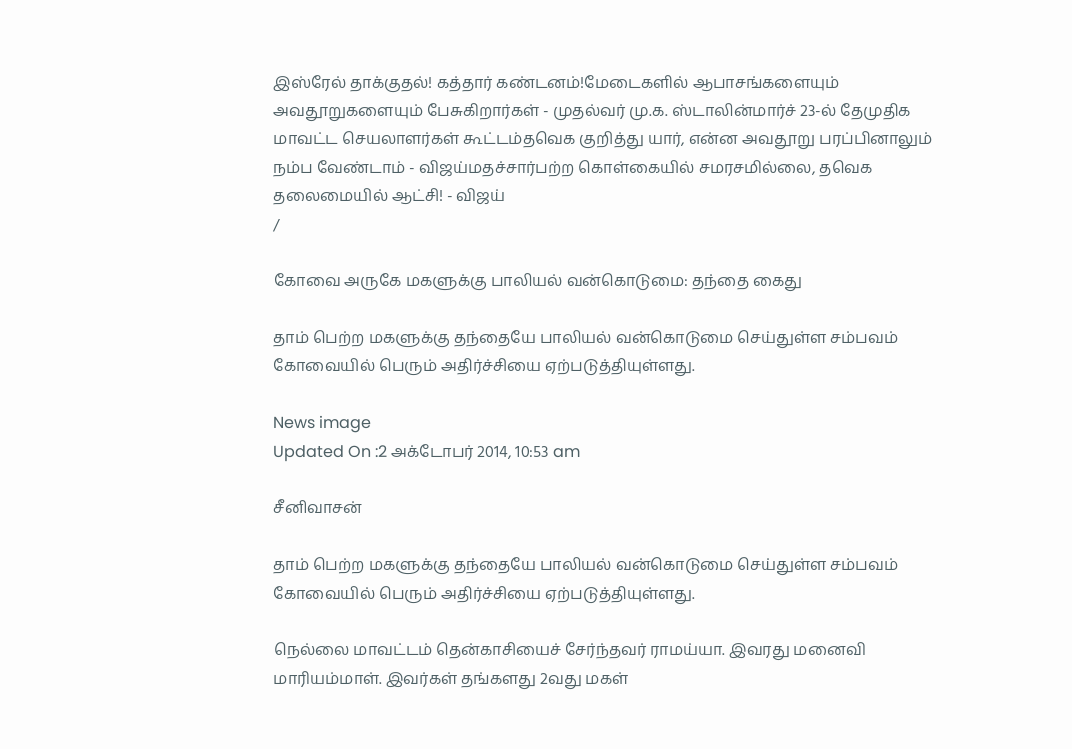இஸ்ரேல் தாக்குதல்! கத்தார் கண்டனம்!மேடைகளில் ஆபாசங்களையும் அவதூறுகளையும் பேசுகிறார்கள் - முதல்வர் மு.க. ஸ்டாலின்மார்ச் 23-ல் தேமுதிக மாவட்ட செயலாளர்கள் கூட்டம்தவெக குறித்து யார், என்ன அவதூறு பரப்பினாலும் நம்ப வேண்டாம் - விஜய்மதச்சார்பற்ற கொள்கையில் சமரசமில்லை, தவெக தலைமையில் ஆட்சி! - விஜய்
/

கோவை அருகே மகளுக்கு பாலியல் வன்கொடுமை: தந்தை கைது

தாம் பெற்ற மகளுக்கு தந்தையே பாலியல் வன்கொடுமை செய்துள்ள சம்பவம் கோவையில் பெரும் அதிர்ச்சியை ஏற்படுத்தியுள்ளது.

News image
Updated On :2 அக்டோபர் 2014, 10:53 am

சீனிவாசன்

தாம் பெற்ற மகளுக்கு தந்தையே பாலியல் வன்கொடுமை செய்துள்ள சம்பவம் கோவையில் பெரும் அதிர்ச்சியை ஏற்படுத்தியுள்ளது.

நெல்லை மாவட்டம் தென்காசியைச் சேர்ந்தவர் ராமய்யா. இவரது மனைவி மாரியம்மாள். இவர்கள் தங்களது 2வது மகள்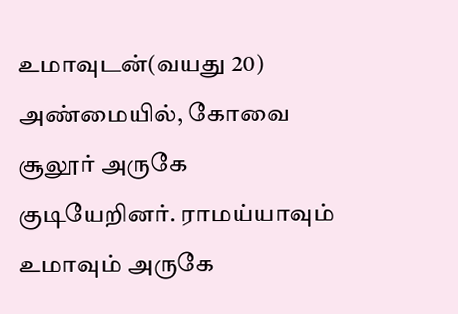உமாவுடன்(வயது 20) அண்மையில், கோவை சூலூர் அருகே குடியேறினர். ராமய்யாவும் உமாவும் அருகே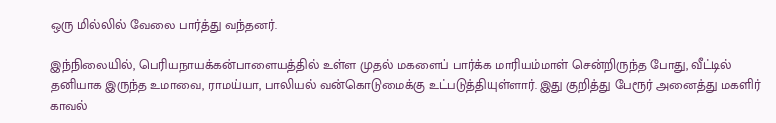ஒரு மில்லில் வேலை பார்த்து வந்தனர்.

இந்நிலையில், பெரியநாயக்கன்பாளையத்தில் உள்ள முதல் மகளைப் பார்க்க மாரியம்மாள் சென்றிருந்த போது, வீட்டில் தனியாக இருந்த உமாவை, ராமய்யா, பாலியல் வன்கொடுமைக்கு உட்படுத்தியுள்ளார். இது குறித்து பேரூர் அனைத்து மகளிர் காவல்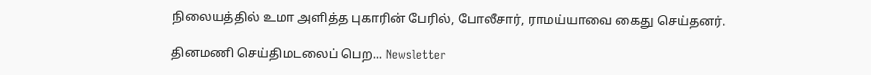நிலையத்தில் உமா அளித்த புகாரின் பேரில், போலீசார், ராமய்யாவை கைது செய்தனர்.

தினமணி செய்திமடலைப் பெற... Newsletter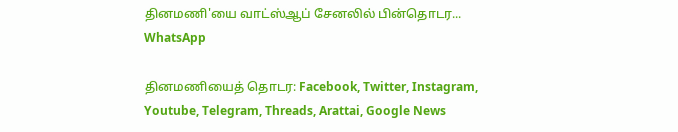தினமணி'யை வாட்ஸ்ஆப் சேனலில் பின்தொடர... WhatsApp

தினமணியைத் தொடர: Facebook, Twitter, Instagram, Youtube, Telegram, Threads, Arattai, Google News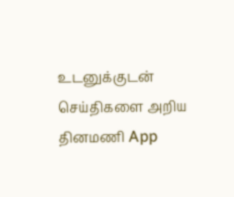உடனுக்குடன் செய்திகளை அறிய தினமணி App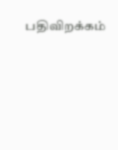பதிவிறக்கம்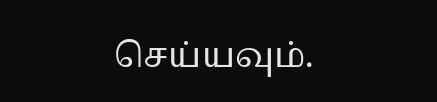செய்யவும்.